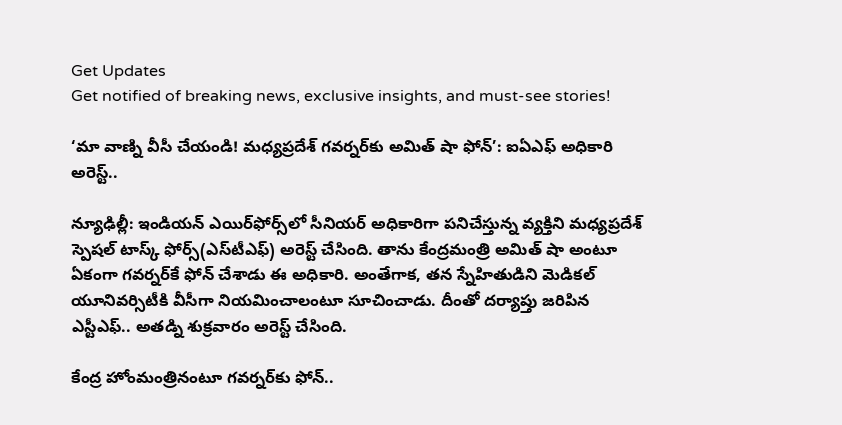Get Updates
Get notified of breaking news, exclusive insights, and must-see stories!

‘మా వాణ్ని వీసీ చేయండి! మధ్యప్రదేశ్ గవర్నర్‌కు అమిత్ షా ఫోన్’: ఐఏఎఫ్ అధికారి అరెస్ట్..

న్యూఢిల్లీ: ఇండియన్ ఎయిర్‌ఫోర్స్‌లో సీనియర్ అధికారిగా పనిచేస్తున్న వ్యక్తిని మధ్యప్రదేశ్ స్పెషల్ టాస్క్ ఫోర్స్(ఎస్‌టీఎఫ్) అరెస్ట్ చేసింది. తాను కేంద్రమంత్రి అమిత్ షా అంటూ ఏకంగా గవర్నర్‌కే ఫోన్ చేశాడు ఈ అధికారి. అంతేగాక, తన స్నేహితుడిని మెడికల్ యూనివర్సిటీకి వీసీగా నియమించాలంటూ సూచించాడు. దీంతో దర్యాప్తు జరిపిన ఎస్టీఎఫ్.. అతడ్ని శుక్రవారం అరెస్ట్ చేసింది.

కేంద్ర హోంమంత్రినంటూ గవర్నర్‌కు ఫోన్..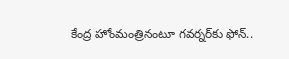కేంద్ర హోంమంత్రినంటూ గవర్నర్‌కు ఫోన్..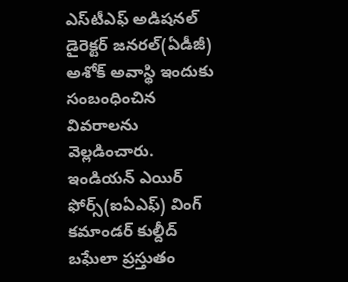ఎస్‌టీఎఫ్ అడిషనల్ డైరెక్టర్ జనరల్(ఏడీజీ) అశోక్ అవాస్థి ఇందుకు సంబంధించిన వివరాలను వెల్లడించారు. ఇండియన్ ఎయిర్ ఫోర్స్(ఐఏఎఫ్) వింగ్ కమాండర్ కుల్దీద్ బఘేలా ప్రస్తుతం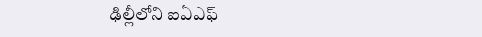ఢిల్లీలోని ఐఏఎఫ్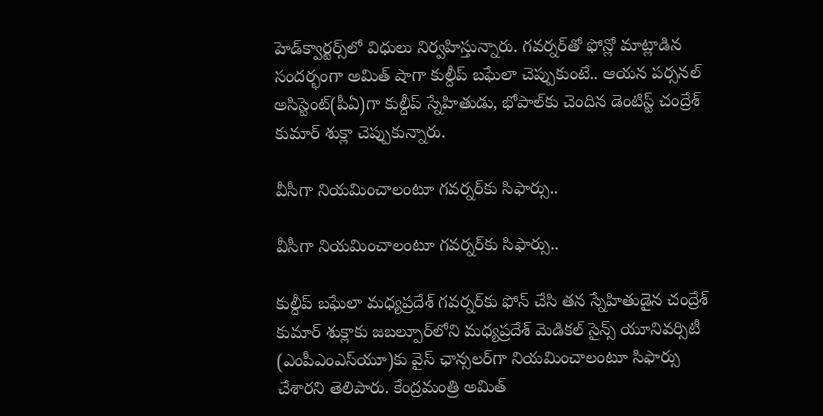హెడ్‌క్వార్టర్స్‌లో విధులు నిర్వహిస్తున్నారు. గవర్నర్‌తో ఫోన్లో మాట్లాడిన సందర్భంగా అమిత్ షాగా కుల్దీప్ బఘేలా చెప్పుకుంటే.. ఆయన పర్సనల్ అసిస్టెంట్(పీఏ)గా కుల్దీప్ స్నేహితుడు, భోపాల్‌కు చెందిన డెంటిస్ట్ చంద్రేశ్ కుమార్ శుక్లా చెప్పుకున్నారు.

వీసీగా నియమించాలంటూ గవర్నర్‌కు సిఫార్సు..

వీసీగా నియమించాలంటూ గవర్నర్‌కు సిఫార్సు..

కుల్దీప్ బఘేలా మధ్యప్రదేశ్ గవర్నర్‌కు ఫోన్ చేసి తన స్నేహితుడైన చంద్రేశ్ కుమార్ శుక్లాకు జబల్పూర్‌లోని మధ్యప్రదేశ్ మెడికల్ సైన్స్ యూనివర్సిటీ (ఎంపీఎంఎస్‌యూ)కు వైస్ ఛాన్సలర్‌గా నియమించాలంటూ సిఫార్సు చేశారని తెలిపారు. కేంద్రమంత్రి అమిత్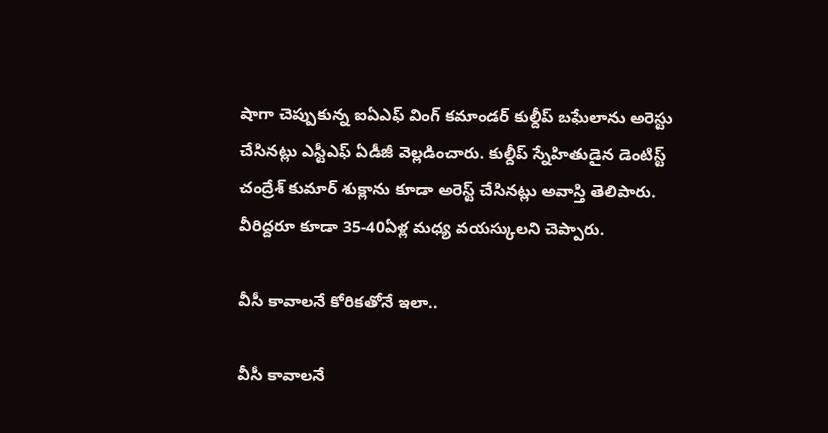షాగా చెప్పుకున్న ఐఏఎఫ్ వింగ్ కమాండర్ కుల్దీప్ బఘేలాను అరెస్టు చేసినట్లు ఎస్టీఎఫ్ ఏడీజీ వెల్లడించారు. కుల్దీప్ స్నేహితుడైన డెంటిస్ట్ చంద్రేశ్ కుమార్ శుక్లాను కూడా అరెస్ట్ చేసినట్లు అవాస్తి తెలిపారు. వీరిద్దరూ కూడా 35-40ఏళ్ల మధ్య వయస్కులని చెప్పారు.

వీసీ కావాలనే కోరికతోనే ఇలా..

వీసీ కావాలనే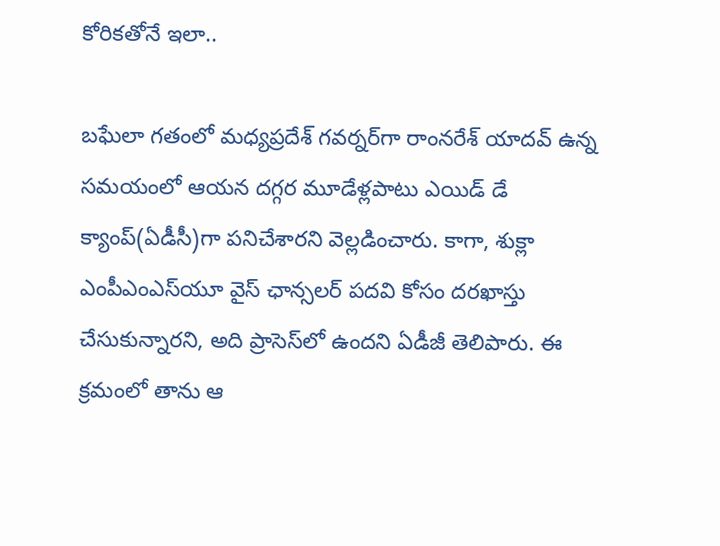కోరికతోనే ఇలా..

బఘేలా గతంలో మధ్యప్రదేశ్ గవర్నర్‌గా రాంనరేశ్ యాదవ్ ఉన్న సమయంలో ఆయన దగ్గర మూడేళ్లపాటు ఎయిడ్ డే క్యాంప్(ఏడీసీ)గా పనిచేశారని వెల్లడించారు. కాగా, శుక్లా ఎంపీఎంఎస్‌యూ వైస్ ఛాన్సలర్ పదవి కోసం దరఖాస్తు చేసుకున్నారని, అది ప్రాసెస్‌లో ఉందని ఏడీజీ తెలిపారు. ఈ క్రమంలో తాను ఆ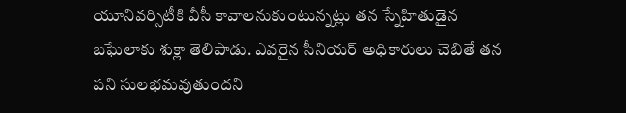యూనివర్సిటీకి వీసీ కావాలనుకుంటున్నట్లు తన స్నేహితుడైన బఘేలాకు శుక్లా తెలిపాడు. ఎవరైన సీనియర్ అధికారులు చెబితే తన పని సులభమవుతుందని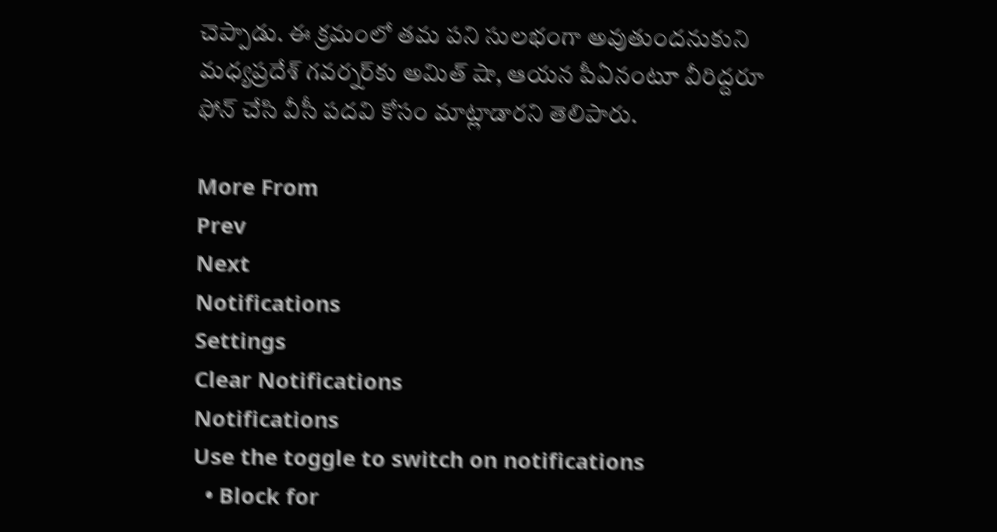చెప్పాడు. ఈ క్రమంలో తమ పని సులభంగా అవుతుందనుకుని మధ్యప్రదేశ్ గవర్నర్‌కు అమిత్ షా, ఆయన పీఏనంటూ వీరిద్దరూ ఫోన్ చేసి వీసీ పదవి కోసం మాట్లాడారని తెలిపారు.

More From
Prev
Next
Notifications
Settings
Clear Notifications
Notifications
Use the toggle to switch on notifications
  • Block for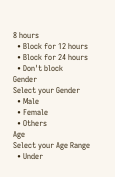8 hours
  • Block for 12 hours
  • Block for 24 hours
  • Don't block
Gender
Select your Gender
  • Male
  • Female
  • Others
Age
Select your Age Range
  • Under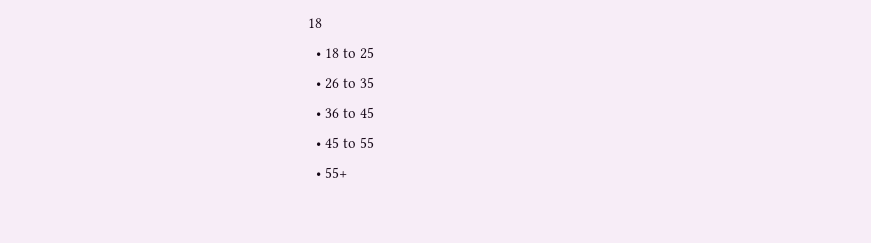18
  • 18 to 25
  • 26 to 35
  • 36 to 45
  • 45 to 55
  • 55+